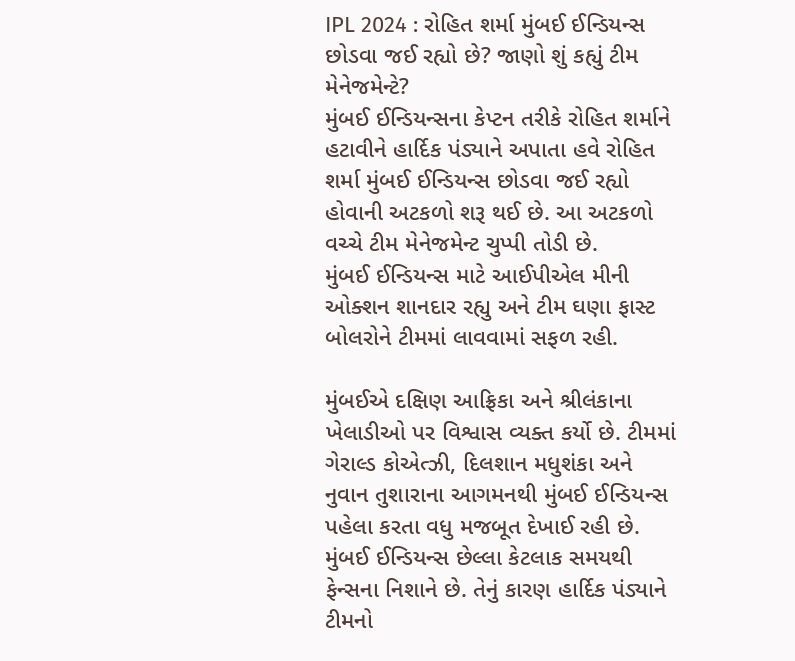IPL 2024 : રોહિત શર્મા મુંબઈ ઈન્ડિયન્સ છોડવા જઈ રહ્યો છે? જાણો શું કહ્યું ટીમ મેનેજમેન્ટે?
મુંબઈ ઈન્ડિયન્સના કેપ્ટન તરીકે રોહિત શર્માને હટાવીને હાર્દિક પંડ્યાને અપાતા હવે રોહિત શર્મા મુંબઈ ઈન્ડિયન્સ છોડવા જઈ રહ્યો હોવાની અટકળો શરૂ થઈ છે. આ અટકળો વચ્ચે ટીમ મેનેજમેન્ટ ચુપ્પી તોડી છે.
મુંબઈ ઈન્ડિયન્સ માટે આઈપીએલ મીની ઓક્શન શાનદાર રહ્યુ અને ટીમ ઘણા ફાસ્ટ બોલરોને ટીમમાં લાવવામાં સફળ રહી.

મુંબઈએ દક્ષિણ આફ્રિકા અને શ્રીલંકાના ખેલાડીઓ પર વિશ્વાસ વ્યક્ત કર્યો છે. ટીમમાં ગેરાલ્ડ કોએત્ઝી, દિલશાન મધુશંકા અને નુવાન તુશારાના આગમનથી મુંબઈ ઈન્ડિયન્સ પહેલા કરતા વધુ મજબૂત દેખાઈ રહી છે.
મુંબઈ ઈન્ડિયન્સ છેલ્લા કેટલાક સમયથી ફેન્સના નિશાને છે. તેનું કારણ હાર્દિક પંડ્યાને ટીમનો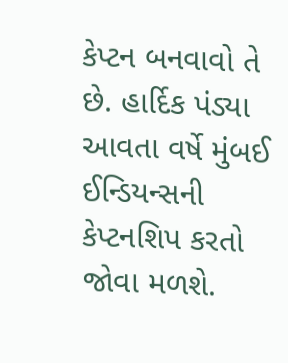કેપ્ટન બનવાવો તે છે. હાર્દિક પંડ્યા આવતા વર્ષે મુંબઈ ઈન્ડિયન્સની કેપ્ટનશિપ કરતો જોવા મળશે.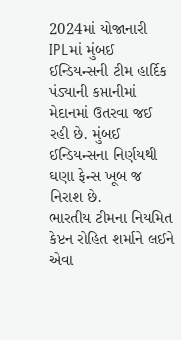2024માં યોજાનારી IPLમાં મુંબઈ ઈન્ડિયન્સની ટીમ હાર્દિક પંડ્યાની કપ્તાનીમાં મેદાનમાં ઉતરવા જઈ રહી છે. મુંબઈ ઈન્ડિયન્સના નિર્ણયથી ઘણા ફેન્સ ખૂબ જ નિરાશ છે.
ભારતીય ટીમના નિયમિત કેપ્ટન રોહિત શર્માને લઈને એવા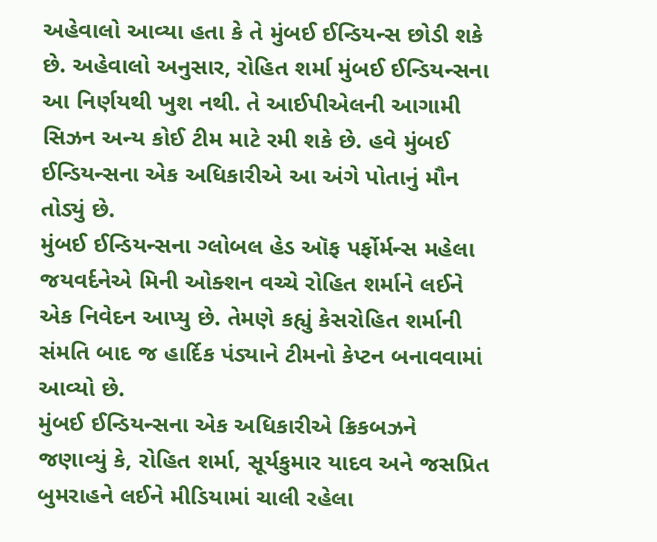અહેવાલો આવ્યા હતા કે તે મુંબઈ ઈન્ડિયન્સ છોડી શકે છે. અહેવાલો અનુસાર, રોહિત શર્મા મુંબઈ ઈન્ડિયન્સના આ નિર્ણયથી ખુશ નથી. તે આઈપીએલની આગામી સિઝન અન્ય કોઈ ટીમ માટે રમી શકે છે. હવે મુંબઈ ઈન્ડિયન્સના એક અધિકારીએ આ અંગે પોતાનું મૌન તોડ્યું છે.
મુંબઈ ઈન્ડિયન્સના ગ્લોબલ હેડ ઑફ પર્ફોર્મન્સ મહેલા જયવર્દનેએ મિની ઓક્શન વચ્ચે રોહિત શર્માને લઈને એક નિવેદન આપ્યુ છે. તેમણે કહ્યું કેસરોહિત શર્માની સંમતિ બાદ જ હાર્દિક પંડ્યાને ટીમનો કેપ્ટન બનાવવામાં આવ્યો છે.
મુંબઈ ઈન્ડિયન્સના એક અધિકારીએ ક્રિકબઝને જણાવ્યું કે, રોહિત શર્મા, સૂર્યકુમાર યાદવ અને જસપ્રિત બુમરાહને લઈને મીડિયામાં ચાલી રહેલા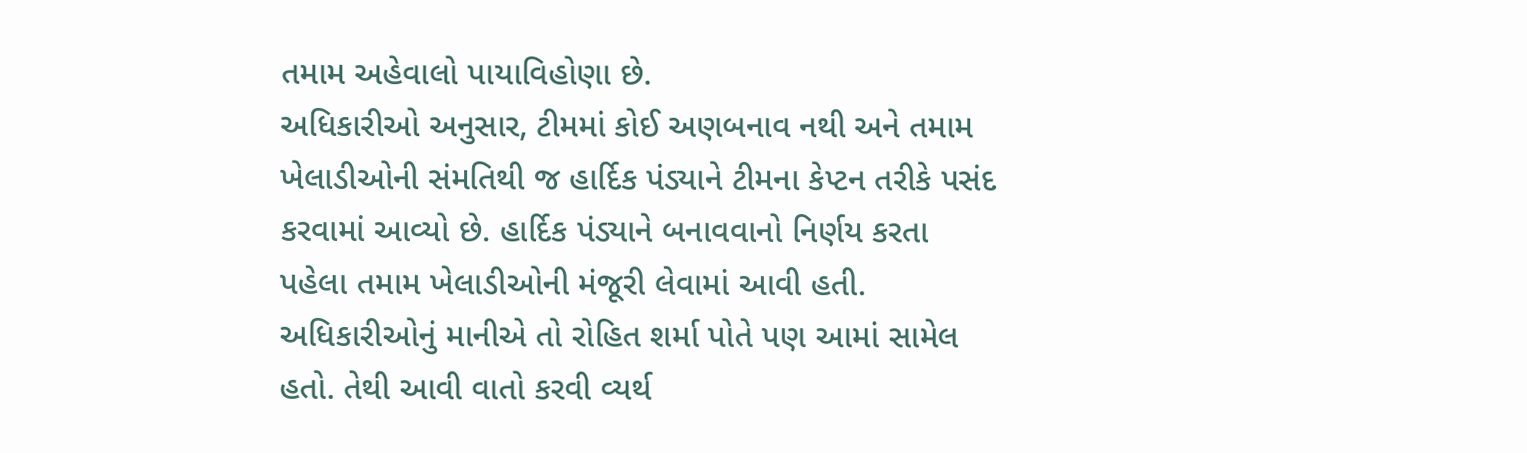તમામ અહેવાલો પાયાવિહોણા છે.
અધિકારીઓ અનુસાર, ટીમમાં કોઈ અણબનાવ નથી અને તમામ ખેલાડીઓની સંમતિથી જ હાર્દિક પંડ્યાને ટીમના કેપ્ટન તરીકે પસંદ કરવામાં આવ્યો છે. હાર્દિક પંડ્યાને બનાવવાનો નિર્ણય કરતા પહેલા તમામ ખેલાડીઓની મંજૂરી લેવામાં આવી હતી.
અધિકારીઓનું માનીએ તો રોહિત શર્મા પોતે પણ આમાં સામેલ હતો. તેથી આવી વાતો કરવી વ્યર્થ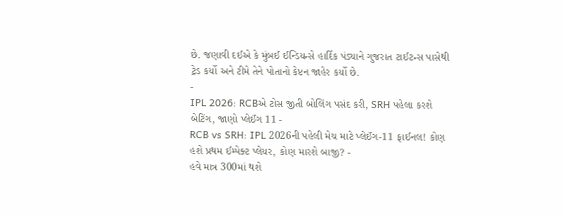છે. જણાવી દઈએ કે મુંબઈ ઈન્ડિયન્સે હાર્દિક પંડ્યાને ગુજરાત ટાઈટન્સ પાસેથી ટ્રેડ કર્યો અને ટીમે તેને પોતાનો કેપ્ટન જાહેર કર્યો છે.
-
IPL 2026: RCBએ ટોસ જીતી બોલિંગ પસંદ કરી, SRH પહેલા કરશે બેટિંગ, જાણો પ્લેઈંગ 11 -
RCB vs SRH: IPL 2026ની પહેલી મેચ માટે પ્લેઈંગ-11 ફાઈનલ! કોણ હશે પ્રથમ ઈમ્પેક્ટ પ્લેયર, કોણ મારશે બાજી? -
હવે માત્ર 300માં થશે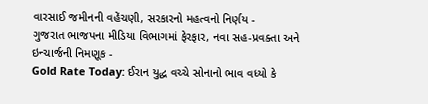વારસાઈ જમીનની વહેંચણી, સરકારનો મહત્વનો નિર્ણય -
ગુજરાત ભાજપના મીડિયા વિભાગમાં ફેરફાર, નવા સહ-પ્રવક્તા અને ઇન્ચાર્જની નિમણૂક -
Gold Rate Today: ઈરાન યુદ્ધ વચ્ચે સોનાનો ભાવ વધ્યો કે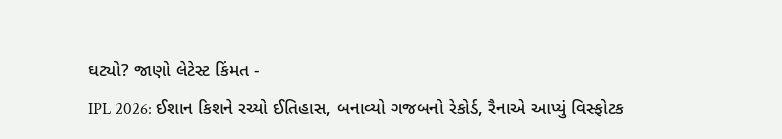ઘટ્યો? જાણો લેટેસ્ટ કિંમત -
IPL 2026: ઈશાન કિશને રચ્યો ઈતિહાસ, બનાવ્યો ગજબનો રેકોર્ડ, રૈનાએ આપ્યું વિસ્ફોટક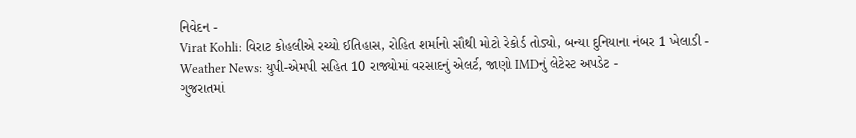નિવેદન -
Virat Kohli: વિરાટ કોહલીએ રચ્યો ઈતિહાસ, રોહિત શર્માનો સૌથી મોટો રેકોર્ડ તોડ્યો, બન્યા દુનિયાના નંબર 1 ખેલાડી -
Weather News: યુપી-એમપી સહિત 10 રાજ્યોમાં વરસાદનું એલર્ટ, જાણો IMDનું લેટેસ્ટ અપડેટ -
ગુજરાતમાં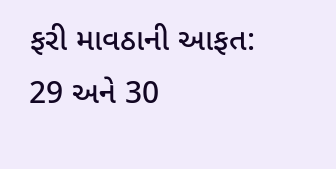ફરી માવઠાની આફત: 29 અને 30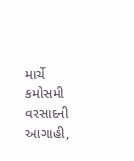માર્ચે કમોસમી વરસાદની આગાહી,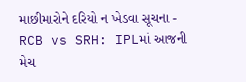માછીમારોને દરિયો ન ખેડવા સૂચના -
RCB vs SRH: IPLમાં આજની મેચ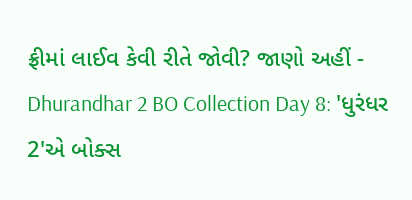ફ્રીમાં લાઈવ કેવી રીતે જોવી? જાણો અહીં -
Dhurandhar 2 BO Collection Day 8: 'ધુરંધર 2'એ બોક્સ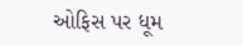ઓફિસ પર ધૂમ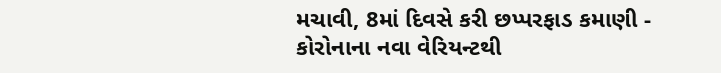મચાવી, 8માં દિવસે કરી છપ્પરફાડ કમાણી -
કોરોનાના નવા વેરિયન્ટથી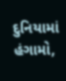દુનિયામાં હંગામો,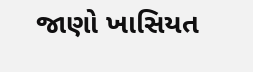જાણો ખાસિયત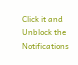Click it and Unblock the Notifications